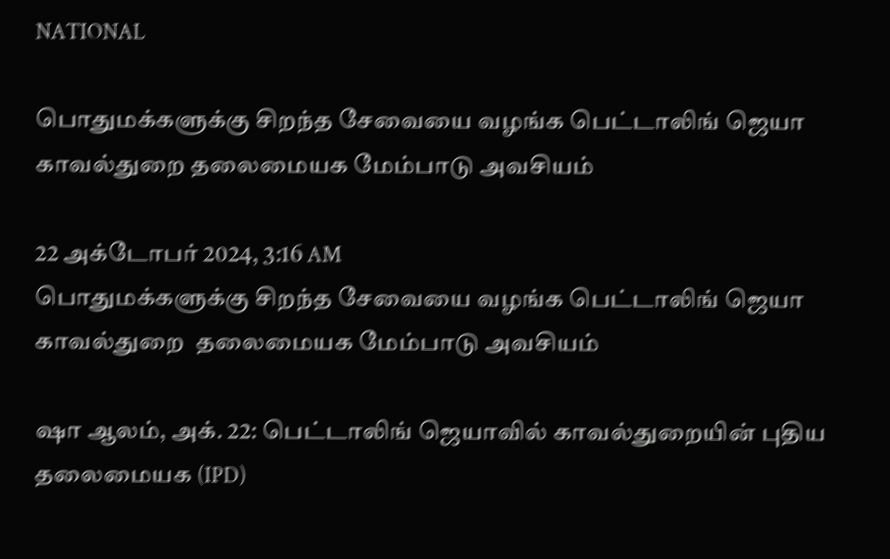NATIONAL

பொதுமக்களுக்கு சிறந்த சேவையை வழங்க பெட்டாலிங் ஜெயா காவல்துறை தலைமையக மேம்பாடு அவசியம்

22 அக்டோபர் 2024, 3:16 AM
பொதுமக்களுக்கு சிறந்த சேவையை வழங்க பெட்டாலிங் ஜெயா காவல்துறை  தலைமையக மேம்பாடு அவசியம்

ஷா ஆலம், அக். 22: பெட்டாலிங் ஜெயாவில் காவல்துறையின் புதிய தலைமையக (IPD)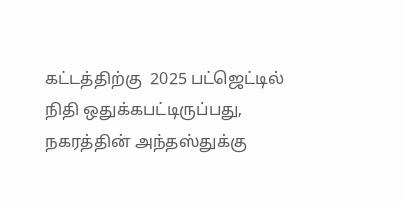கட்டத்திற்கு  2025 பட்ஜெட்டில் நிதி ஒதுக்கபட்டிருப்பது, நகரத்தின் அந்தஸ்துக்கு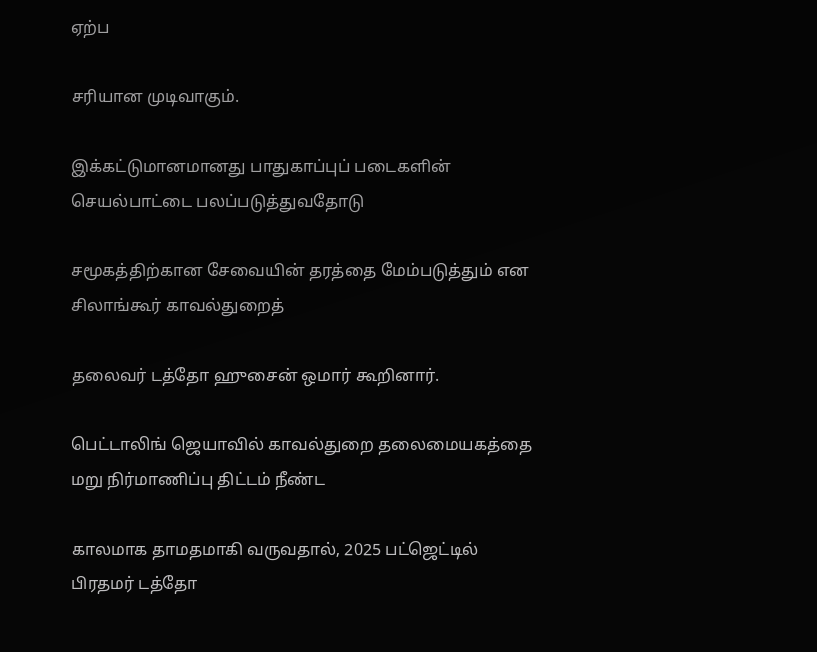ஏற்ப

சரியான முடிவாகும்.

இக்கட்டுமானமானது பாதுகாப்புப் படைகளின் செயல்பாட்டை பலப்படுத்துவதோடு

சமூகத்திற்கான சேவையின் தரத்தை மேம்படுத்தும் என சிலாங்கூர் காவல்துறைத்

தலைவர் டத்தோ ஹுசைன் ஒமார் கூறினார்.

பெட்டாலிங் ஜெயாவில் காவல்துறை தலைமையகத்தை  மறு நிர்மாணிப்பு திட்டம் நீண்ட

காலமாக தாமதமாகி வருவதால், 2025 பட்ஜெட்டில் பிரதமர் டத்தோ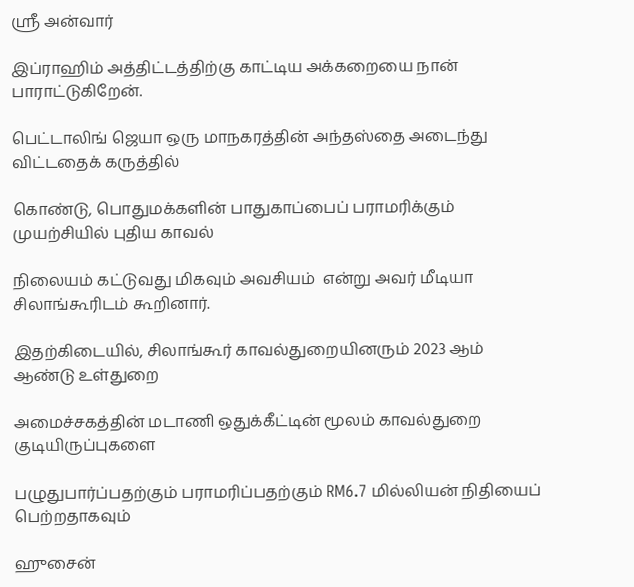ஸ்ரீ அன்வார்

இப்ராஹிம் அத்திட்டத்திற்கு காட்டிய அக்கறையை நான் பாராட்டுகிறேன்.

பெட்டாலிங் ஜெயா ஒரு மாநகரத்தின் அந்தஸ்தை அடைந்து விட்டதைக் கருத்தில்

கொண்டு, பொதுமக்களின் பாதுகாப்பைப் பராமரிக்கும் முயற்சியில் புதிய காவல்

நிலையம் கட்டுவது மிகவும் அவசியம்  என்று அவர் மீடியா சிலாங்கூரிடம் கூறினார்.

இதற்கிடையில், சிலாங்கூர் காவல்துறையினரும் 2023 ஆம் ஆண்டு உள்துறை

அமைச்சகத்தின் மடாணி ஒதுக்கீட்டின் மூலம் காவல்துறை குடியிருப்புகளை

பழுதுபார்ப்பதற்கும் பராமரிப்பதற்கும் RM6.7 மில்லியன் நிதியைப் பெற்றதாகவும்

ஹுசைன்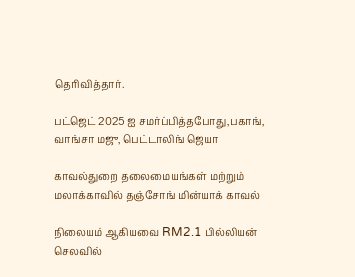தெரிவித்தார்.

பட்ஜெட் 2025 ஐ சமர்ப்பித்தபோது,பகாங், வாங்சா மஜு, பெட்டாலிங் ஜெயா

காவல்துறை தலைமையங்கள் மற்றும் மலாக்காவில் தஞ்சோங் மின்யாக் காவல்

நிலையம் ஆகியவை RM2.1 பில்லியன் செலவில்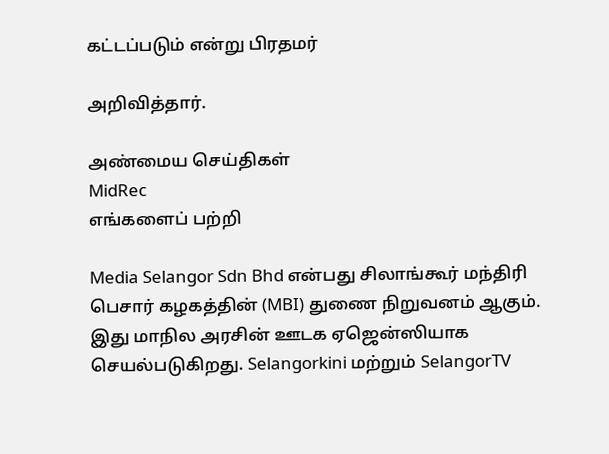கட்டப்படும் என்று பிரதமர்

அறிவித்தார்.

அண்மைய செய்திகள்
MidRec
எங்களைப் பற்றி

Media Selangor Sdn Bhd என்பது சிலாங்கூர் மந்திரி பெசார் கழகத்தின் (MBI) துணை நிறுவனம் ஆகும். இது மாநில அரசின் ஊடக ஏஜென்ஸியாக செயல்படுகிறது. Selangorkini மற்றும் SelangorTV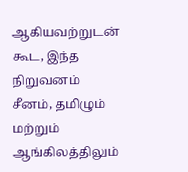ஆகியவற்றுடன் கூட, இந்த நிறுவனம் சீனம், தமிழும் மற்றும் ஆங்கிலத்திலும்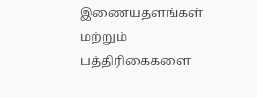இணையதளங்கள் மற்றும் பத்திரிகைகளை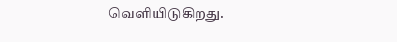வெளியிடுகிறது.